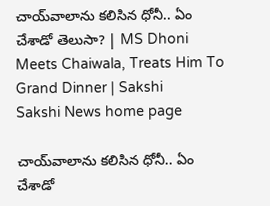చాయ్‌వాలాను కలిసిన ధోనీ.. ఏం చేశాడో తెలుసా? | MS Dhoni Meets Chaiwala, Treats Him To Grand Dinner | Sakshi
Sakshi News home page

చాయ్‌వాలాను కలిసిన ధోనీ.. ఏం చేశాడో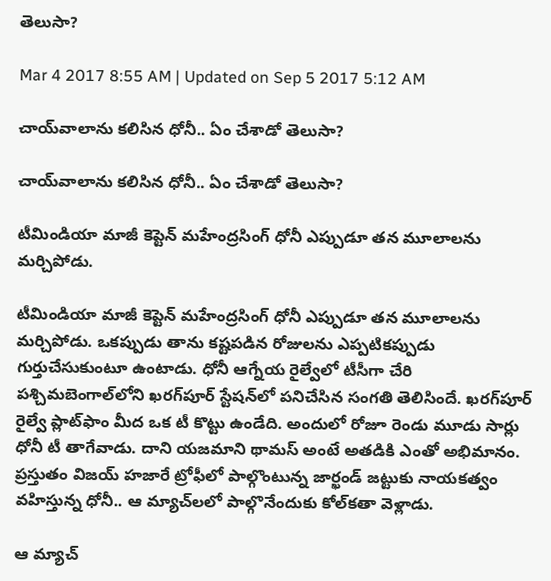తెలుసా?

Mar 4 2017 8:55 AM | Updated on Sep 5 2017 5:12 AM

చాయ్‌వాలాను కలిసిన ధోనీ.. ఏం చేశాడో తెలుసా?

చాయ్‌వాలాను కలిసిన ధోనీ.. ఏం చేశాడో తెలుసా?

టీమిండియా మాజీ కెప్టెన్ మహేంద్రసింగ్ ధోనీ ఎప్పుడూ తన మూలాలను మర్చిపోడు.

టీమిండియా మాజీ కెప్టెన్ మహేంద్రసింగ్ ధోనీ ఎప్పుడూ తన మూలాలను మర్చిపోడు. ఒకప్పుడు తాను కష్టపడిన రోజులను ఎప్పటికప్పుడు గుర్తుచేసుకుంటూ ఉంటాడు. ధోనీ ఆగ్నేయ రైల్వేలో టీసీగా చేరి పశ్చిమబెంగాల్‌లోని ఖరగ్‌పూర్ స్టేషన్‌లో పనిచేసిన సంగతి తెలిసిందే. ఖరగ్‌పూర్ రైల్వే ప్లాట్‌ఫాం మీద ఒక టీ కొట్టు ఉండేది. అందులో రోజూ రెండు మూడు సార్లు ధోనీ టీ తాగేవాడు. దాని యజమాని థామస్ అంటే అతడికి ఎంతో అభిమానం. ప్రస్తుతం విజయ్ హజారే ట్రోఫీలో పాల్గొంటున్న జార్ఖండ్ జట్టుకు నాయకత్వం వహిస్తున్న ధోనీ.. ఆ మ్యాచ్‌లలో పాల్గొనేందుకు కోల్‌కతా వెళ్లాడు.

ఆ మ్యాచ్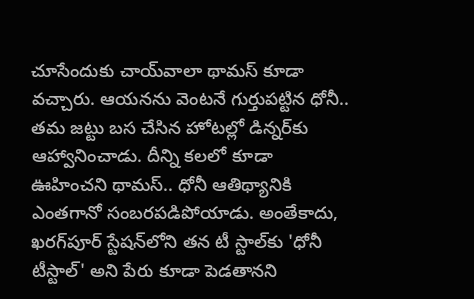చూసేందుకు చాయ్‌వాలా థామస్ కూడా వచ్చారు. ఆయనను వెంటనే గుర్తుపట్టిన ధోనీ.. తమ జట్టు బస చేసిన హోటల్లో డిన్నర్‌కు ఆహ్వానించాడు. దీన్ని కలలో కూడా ఊహించని థామస్.. ధోనీ ఆతిథ్యానికి ఎంతగానో సంబరపడిపోయాడు. అంతేకాదు, ఖరగ్‌పూర్ స్టేషన్‌లోని తన టీ స్టాల్‌కు 'ధోనీ టీస్టాల్' అని పేరు కూడా పెడతానని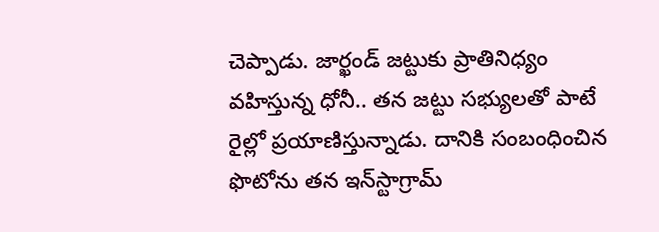చెప్పాడు. జార్ఖండ్ జట్టుకు ప్రాతినిధ్యం వహిస్తున్న ధోనీ.. తన జట్టు సభ్యులతో పాటే రైల్లో ప్రయాణిస్తున్నాడు. దానికి సంబంధించిన ఫొటోను తన ఇన్‌స్టాగ్రామ్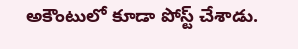అకౌంటులో కూడా పోస్ట్ చేశాడు.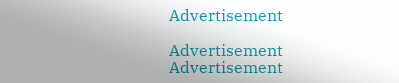Advertisement

Advertisement
Advertisement